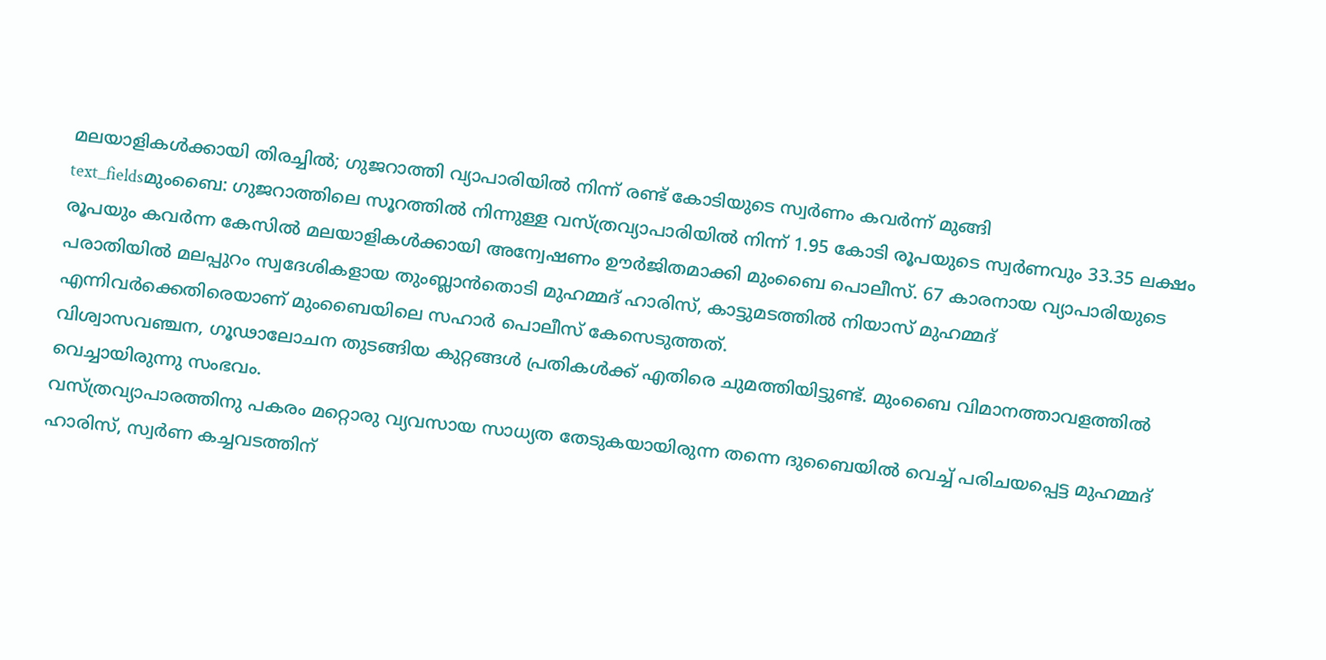മലയാളികൾക്കായി തിരച്ചിൽ; ഗുജറാത്തി വ്യാപാരിയിൽ നിന്ന് രണ്ട് കോടിയുടെ സ്വർണം കവർന്ന് മുങ്ങി
text_fieldsമുംബൈ: ഗുജറാത്തിലെ സൂറത്തിൽ നിന്നുള്ള വസ്ത്രവ്യാപാരിയിൽ നിന്ന് 1.95 കോടി രൂപയുടെ സ്വർണവും 33.35 ലക്ഷം രൂപയും കവർന്ന കേസിൽ മലയാളികൾക്കായി അന്വേഷണം ഊർജിതമാക്കി മുംബൈ പൊലീസ്. 67 കാരനായ വ്യാപാരിയുടെ പരാതിയിൽ മലപ്പുറം സ്വദേശികളായ തുംബ്ലാൻതൊടി മുഹമ്മദ് ഹാരിസ്, കാട്ടുമടത്തിൽ നിയാസ് മുഹമ്മദ് എന്നിവർക്കെതിരെയാണ് മുംബൈയിലെ സഹാർ പൊലീസ് കേസെടുത്തത്.
വിശ്വാസവഞ്ചന, ഗൂഢാലോചന തുടങ്ങിയ കുറ്റങ്ങൾ പ്രതികൾക്ക് എതിരെ ചുമത്തിയിട്ടുണ്ട്. മുംബൈ വിമാനത്താവളത്തിൽ വെച്ചായിരുന്നു സംഭവം.
വസ്ത്രവ്യാപാരത്തിനു പകരം മറ്റൊരു വ്യവസായ സാധ്യത തേടുകയായിരുന്ന തന്നെ ദുബൈയിൽ വെച്ച് പരിചയപ്പെട്ട മുഹമ്മദ് ഹാരിസ്, സ്വർണ കച്ചവടത്തിന്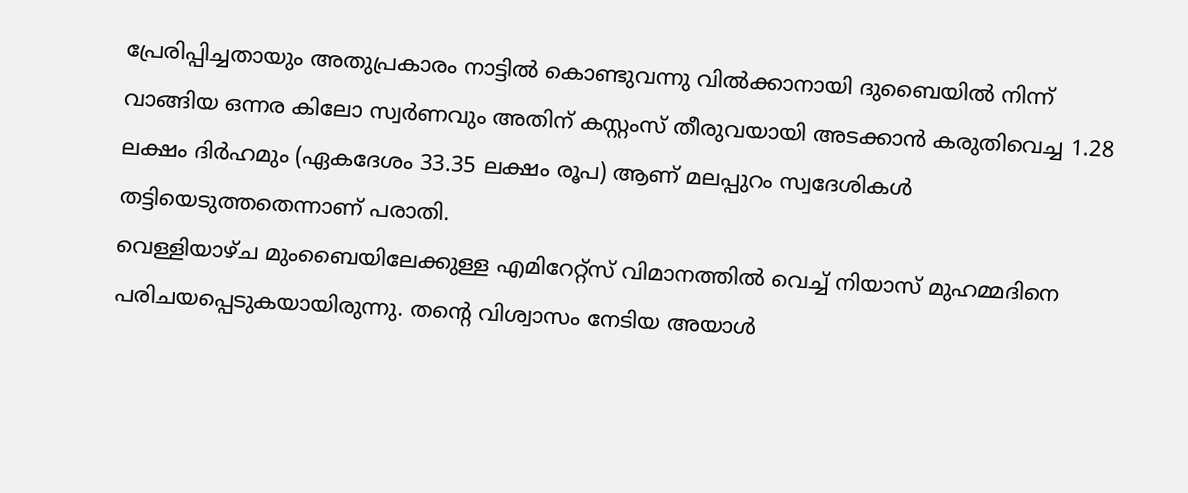പ്രേരിപ്പിച്ചതായും അതുപ്രകാരം നാട്ടിൽ കൊണ്ടുവന്നു വിൽക്കാനായി ദുബൈയിൽ നിന്ന് വാങ്ങിയ ഒന്നര കിലോ സ്വർണവും അതിന് കസ്റ്റംസ് തീരുവയായി അടക്കാൻ കരുതിവെച്ച 1.28 ലക്ഷം ദിർഹമും (ഏകദേശം 33.35 ലക്ഷം രൂപ) ആണ് മലപ്പുറം സ്വദേശികൾ തട്ടിയെടുത്തതെന്നാണ് പരാതി.
വെള്ളിയാഴ്ച മുംബൈയിലേക്കുള്ള എമിറേറ്റ്സ് വിമാനത്തിൽ വെച്ച് നിയാസ് മുഹമ്മദിനെ പരിചയപ്പെടുകയായിരുന്നു. തന്റെ വിശ്വാസം നേടിയ അയാൾ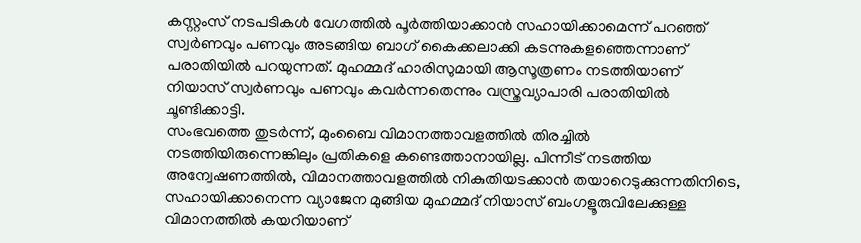കസ്റ്റംസ് നടപടികൾ വേഗത്തിൽ പൂർത്തിയാക്കാൻ സഹായിക്കാമെന്ന് പറഞ്ഞ് സ്വർണവും പണവും അടങ്ങിയ ബാഗ് കൈക്കലാക്കി കടന്നുകളഞ്ഞെന്നാണ് പരാതിയിൽ പറയുന്നത്. മുഹമ്മദ് ഹാരിസുമായി ആസൂത്രണം നടത്തിയാണ് നിയാസ് സ്വർണവും പണവും കവർന്നതെന്നും വസ്ത്രവ്യാപാരി പരാതിയിൽ ചൂണ്ടിക്കാട്ടി.
സംഭവത്തെ തുടർന്ന്, മുംബൈ വിമാനത്താവളത്തിൽ തിരച്ചിൽ നടത്തിയിരുന്നെങ്കിലും പ്രതികളെ കണ്ടെത്താനായില്ല. പിന്നീട് നടത്തിയ അന്വേഷണത്തിൽ, വിമാനത്താവളത്തിൽ നികുതിയടക്കാൻ തയാറെടുക്കുന്നതിനിടെ, സഹായിക്കാനെന്ന വ്യാജേന മുങ്ങിയ മുഹമ്മദ് നിയാസ് ബംഗളൂരുവിലേക്കുള്ള വിമാനത്തിൽ കയറിയാണ്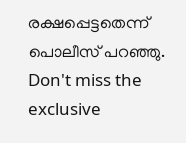രക്ഷപ്പെട്ടതെന്ന് പൊലീസ് പറഞ്ഞു.
Don't miss the exclusive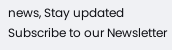news, Stay updated
Subscribe to our Newsletter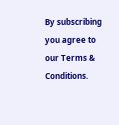By subscribing you agree to our Terms & Conditions.